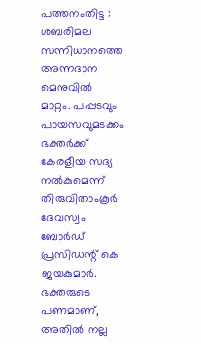പത്തനംതിട്ട : ശബരിമല സന്നിധാനത്തെ അന്നദാന മെനുവിൽ മാറ്റം. പപ്പടവും പായസവുമടക്കം ഭക്തർക്ക് കേരളീയ സദ്യ നൽകുമെന്ന് തിരുവിതാംകൂർ ദേവസ്വം ബോർഡ് പ്രസിഡന്റ് കെ ജയകുമാർ.
ഭക്തരുടെ പണമാണ്, അതിൽ നല്ല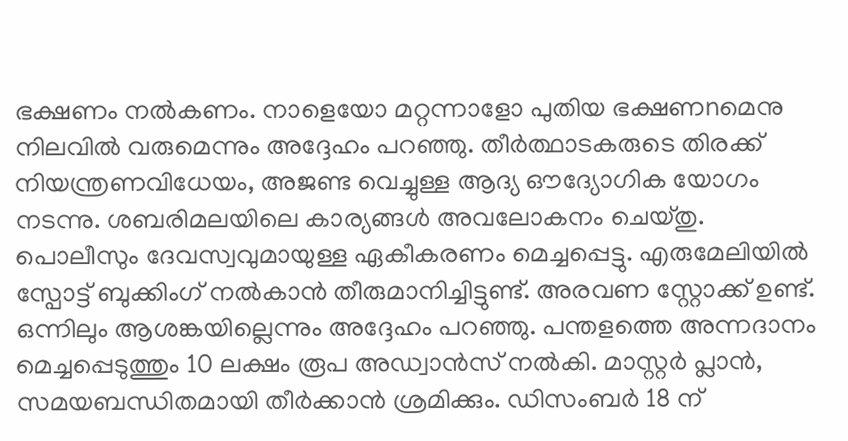ഭക്ഷണം നൽകണം. നാളെയോ മറ്റന്നാളോ പുതിയ ഭക്ഷണnമെനു നിലവിൽ വരുമെന്നും അദ്ദേഹം പറഞ്ഞു. തീർത്ഥാടകരുടെ തിരക്ക് നിയന്ത്രണവിധേയം, അജണ്ട വെച്ചുള്ള ആദ്യ ഔദ്യോഗിക യോഗം നടന്നു. ശബരിമലയിലെ കാര്യങ്ങൾ അവലോകനം ചെയ്തു.
പൊലീസും ദേവസ്വവുമായുള്ള ഏകീകരണം മെച്ചപ്പെട്ടു. എരുമേലിയിൽ സ്പോട്ട് ബുക്കിംഗ് നൽകാൻ തീരുമാനിച്ചിട്ടുണ്ട്. അരവണ സ്റ്റോക്ക് ഉണ്ട്. ഒന്നിലും ആശങ്കയില്ലെന്നും അദ്ദേഹം പറഞ്ഞു. പന്തളത്തെ അന്നദാനം മെച്ചപ്പെടുത്തും 10 ലക്ഷം രൂപ അഡ്വാൻസ് നൽകി. മാസ്റ്റർ പ്ലാൻ, സമയബന്ധിതമായി തീർക്കാൻ ശ്രമിക്കും. ഡിസംബർ 18 ന്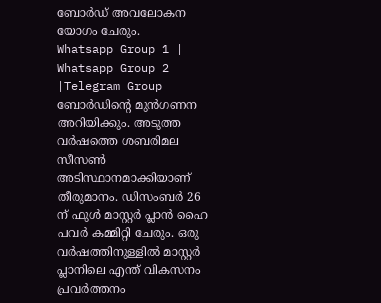ബോർഡ് അവലോകന യോഗം ചേരും.
Whatsapp Group 1 | Whatsapp Group 2 |Telegram Group
ബോർഡിൻ്റെ മുൻഗണന അറിയിക്കും. അടുത്ത വർഷത്തെ ശബരിമല സീസൺ അടിസ്ഥാനമാക്കിയാണ് തീരുമാനം. ഡിസംബർ 26 ന് ഫുൾ മാസ്റ്റർ പ്ലാൻ ഹൈ പവർ കമ്മിറ്റി ചേരും. ഒരു വർഷത്തിനുള്ളിൽ മാസ്റ്റർ പ്ലാനിലെ എന്ത് വികസനം പ്രവർത്തനം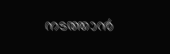നടത്താൻ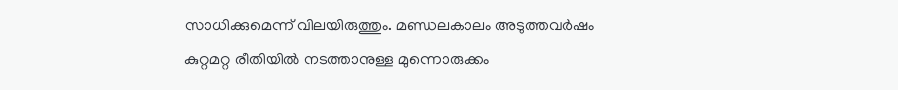സാധിക്കുമെന്ന് വിലയിരുത്തും. മണ്ഡലകാലം അടുത്തവർഷം കുറ്റമറ്റ രീതിയിൽ നടത്താനുള്ള മുന്നൊരുക്കം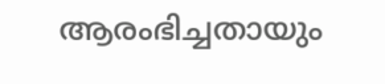ആരംഭിച്ചതായും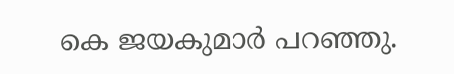കെ ജയകുമാർ പറഞ്ഞു.